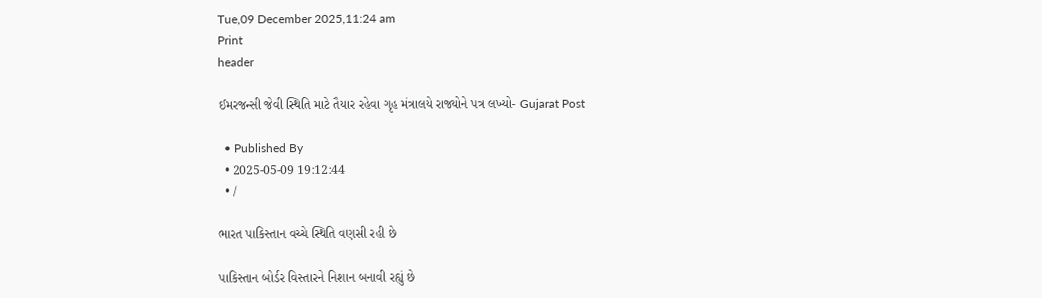Tue,09 December 2025,11:24 am
Print
header

ઈમરજન્સી જેવી સ્થિતિ માટે તૈયાર રહેવા ગૃહ મંત્રાલયે રાજ્યોને પત્ર લખ્યો- Gujarat Post

  • Published By
  • 2025-05-09 19:12:44
  • /

ભારત પાકિસ્તાન વચ્ચે સ્થિતિ વણસી રહી છે

પાકિસ્તાન બોર્ડર વિસ્તારને નિશાન બનાવી રહ્યું છે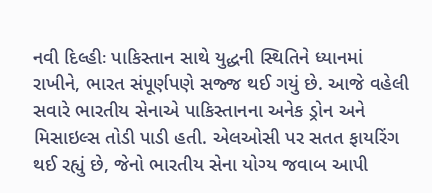નવી દિલ્હીઃ પાકિસ્તાન સાથે યુદ્ધની સ્થિતિને ધ્યાનમાં રાખીને, ભારત સંપૂર્ણપણે સજ્જ થઈ ગયું છે. આજે વહેલી સવારે ભારતીય સેનાએ પાકિસ્તાનના અનેક ડ્રોન અને મિસાઇલ્સ તોડી પાડી હતી. એલઓસી પર સતત ફાયરિંગ થઈ રહ્યું છે, જેનો ભારતીય સેના યોગ્ય જવાબ આપી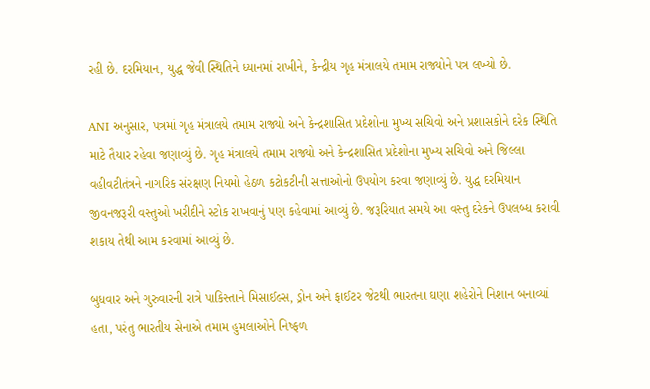રહી છે. દરમિયાન, યુદ્ધ જેવી સ્થિતિને ધ્યાનમાં રાખીને, કેન્દ્રીય ગૃહ મંત્રાલયે તમામ રાજ્યોને પત્ર લખ્યો છે.

ANI અનુસાર, પત્રમાં ગૃહ મંત્રાલયે તમામ રાજ્યો અને કેન્દ્રશાસિત પ્રદેશોના મુખ્ય સચિવો અને પ્રશાસકોને દરેક સ્થિતિ માટે તૈયાર રહેવા જણાવ્યું છે. ગૃહ મંત્રાલયે તમામ રાજ્યો અને કેન્દ્રશાસિત પ્રદેશોના મુખ્ય સચિવો અને જિલ્લા વહીવટીતંત્રને નાગરિક સંરક્ષણ નિયમો હેઠળ કટોકટીની સત્તાઓનો ઉપયોગ કરવા જણાવ્યું છે. યુદ્ધ દરમિયાન જીવનજરૂરી વસ્તુઓ ખરીદીને સ્ટોક રાખવાનું પણ કહેવામાં આવ્યું છે. જરૂરિયાત સમયે આ વસ્તુ દરેકને ઉપલબ્ધ કરાવી શકાય તેથી આમ કરવામાં આવ્યું છે.

બુધવાર અને ગુરુવારની રાત્રે પાકિસ્તાને મિસાઈલ્સ, ડ્રોન અને ફાઈટર જેટથી ભારતના ઘણા શહેરોને નિશાન બનાવ્યાં હતા, પરંતુ ભારતીય સેનાએ તમામ હુમલાઓને નિષ્ફળ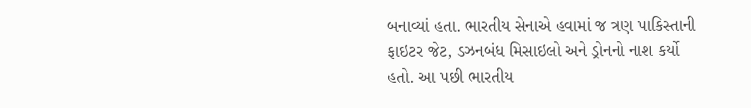બનાવ્યાં હતા. ભારતીય સેનાએ હવામાં જ ત્રણ પાકિસ્તાની ફાઇટર જેટ, ડઝનબંધ મિસાઇલો અને ડ્રોનનો નાશ કર્યો હતો. આ પછી ભારતીય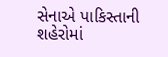સેનાએ પાકિસ્તાની શહેરોમાં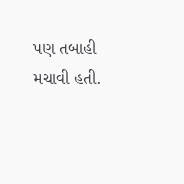પણ તબાહી મચાવી હતી.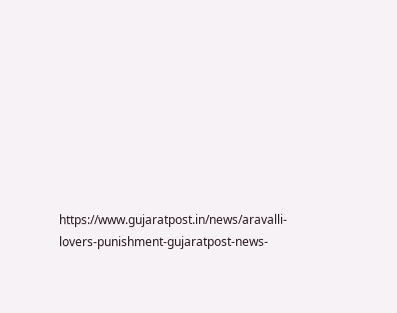https://www.gujaratpost.in/news/aravalli-lovers-punishment-gujaratpost-news-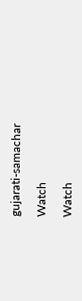gujarati-samachar

Watch

Watch